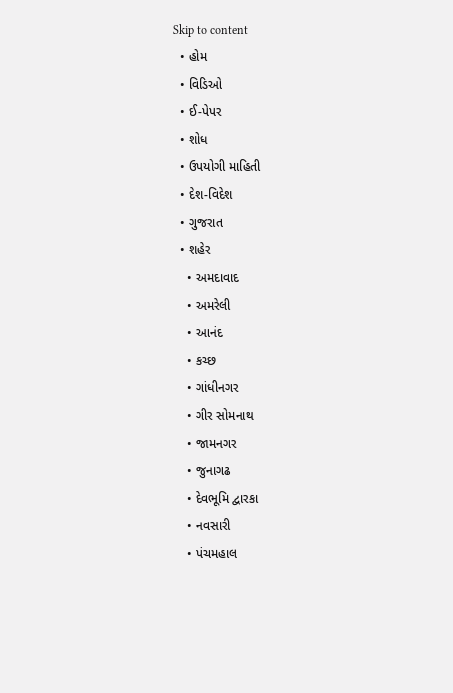Skip to content
  • હોમ
  • વિડિઓ
  • ઈ-પેપર
  • શોધ
  • ઉપયોગી માહિતી
  • દેશ-વિદેશ
  • ગુજરાત
  • શહેર
    • અમદાવાદ
    • અમરેલી
    • આનંદ
    • કચ્છ
    • ગાંધીનગર
    • ગીર સોમનાથ
    • જામનગર
    • જુનાગઢ
    • દેવભૂમિ દ્વારકા
    • નવસારી
    • પંચમહાલ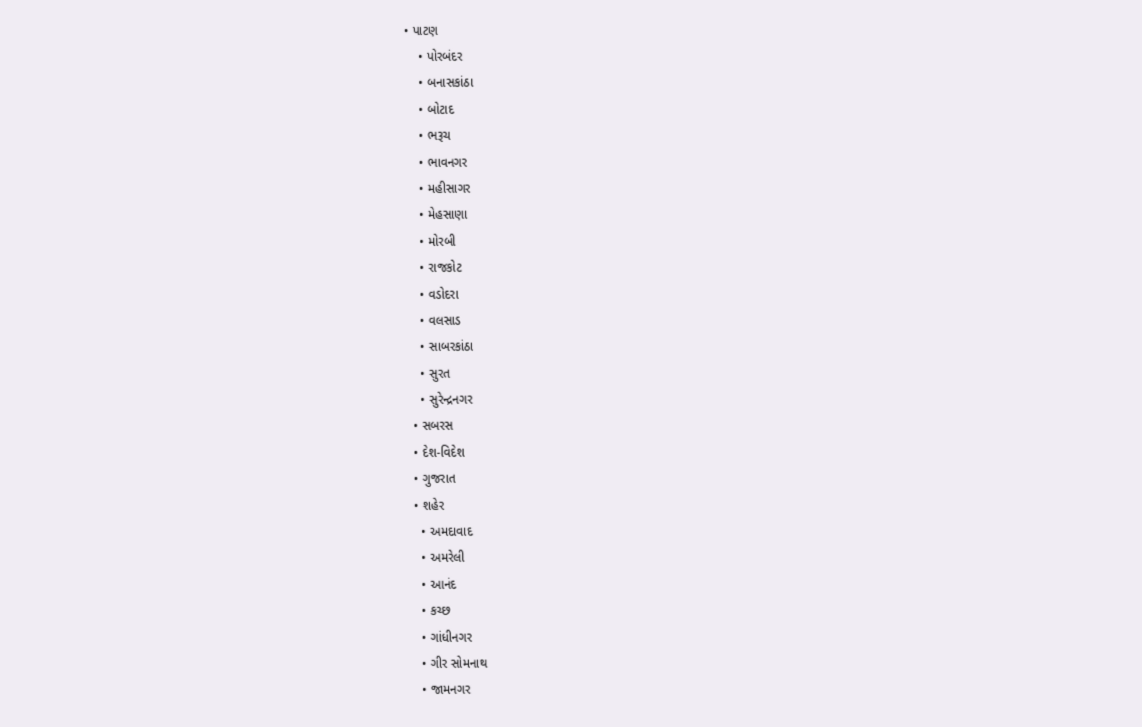• પાટણ
    • પોરબંદર
    • બનાસકાંઠા
    • બોટાદ
    • ભરૂચ
    • ભાવનગર
    • મહીસાગર
    • મેહસાણા
    • મોરબી
    • રાજકોટ
    • વડોદરા
    • વલસાડ
    • સાબરકાંઠા
    • સુરત
    • સુરેન્દ્રનગર
  • સબરસ
  • દેશ-વિદેશ
  • ગુજરાત
  • શહેર
    • અમદાવાદ
    • અમરેલી
    • આનંદ
    • કચ્છ
    • ગાંધીનગર
    • ગીર સોમનાથ
    • જામનગર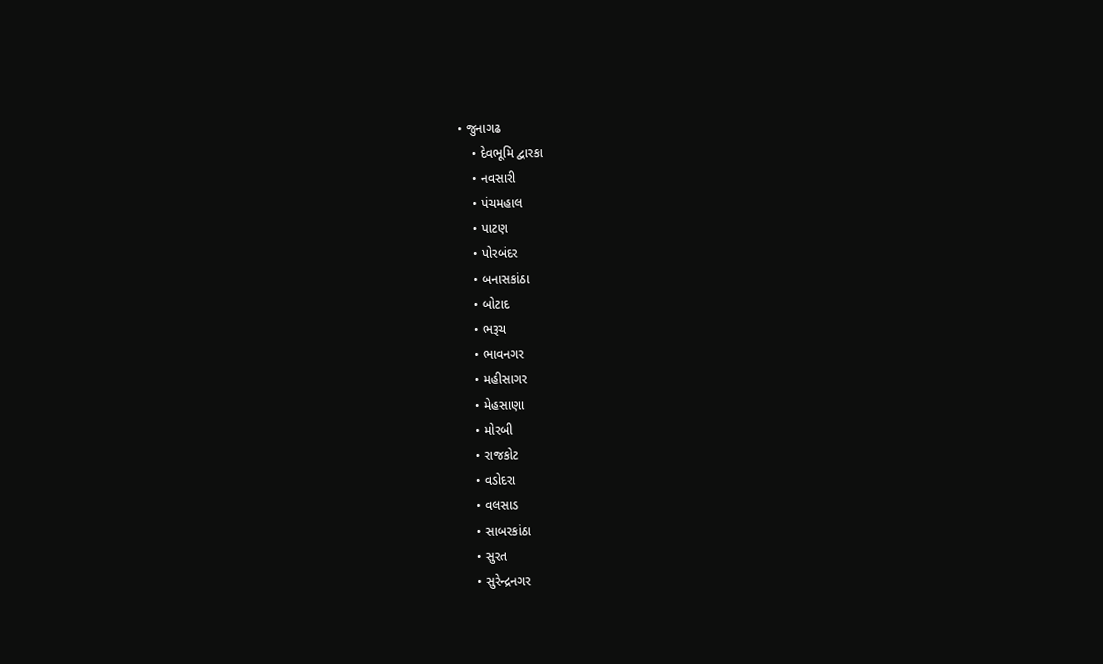• જુનાગઢ
    • દેવભૂમિ દ્વારકા
    • નવસારી
    • પંચમહાલ
    • પાટણ
    • પોરબંદર
    • બનાસકાંઠા
    • બોટાદ
    • ભરૂચ
    • ભાવનગર
    • મહીસાગર
    • મેહસાણા
    • મોરબી
    • રાજકોટ
    • વડોદરા
    • વલસાડ
    • સાબરકાંઠા
    • સુરત
    • સુરેન્દ્રનગર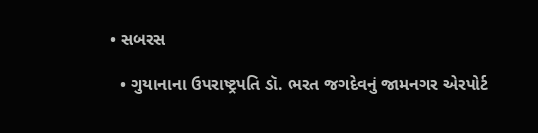• સબરસ

  • ગુયાનાના ઉપરાષ્ટ્રપતિ ડૉ. ભરત જગદેવનું જામનગર એરપોર્ટ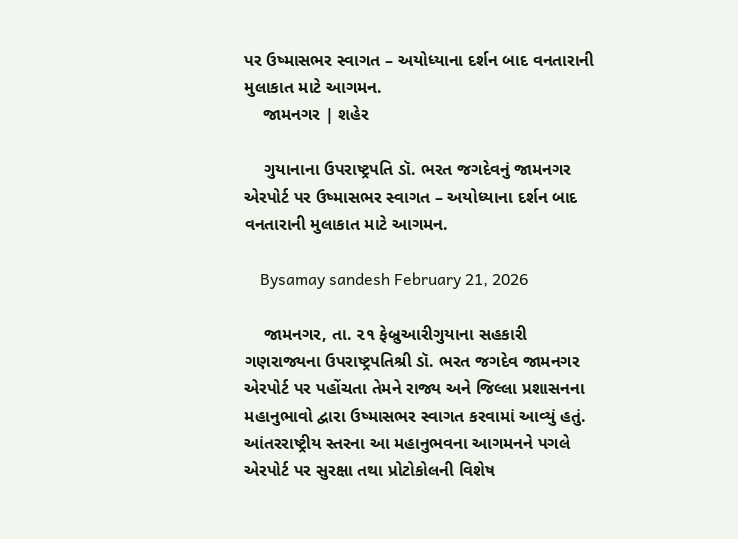પર ઉષ્માસભર સ્વાગત – અયોધ્યાના દર્શન બાદ વનતારાની મુલાકાત માટે આગમન.
    જામનગર | શહેર

    ગુયાનાના ઉપરાષ્ટ્રપતિ ડૉ. ભરત જગદેવનું જામનગર એરપોર્ટ પર ઉષ્માસભર સ્વાગત – અયોધ્યાના દર્શન બાદ વનતારાની મુલાકાત માટે આગમન.

    Bysamay sandesh February 21, 2026

    જામનગર, તા. ૨૧ ફેબ્રુઆરીગુયાના સહકારી ગણરાજ્યના ઉપરાષ્ટ્રપતિશ્રી ડૉ. ભરત જગદેવ જામનગર એરપોર્ટ પર પહોંચતા તેમને રાજ્ય અને જિલ્લા પ્રશાસનના મહાનુભાવો દ્વારા ઉષ્માસભર સ્વાગત કરવામાં આવ્યું હતું. આંતરરાષ્ટ્રીય સ્તરના આ મહાનુભવના આગમનને પગલે એરપોર્ટ પર સુરક્ષા તથા પ્રોટોકોલની વિશેષ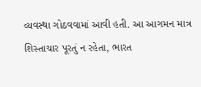વ્યવસ્થા ગોઠવવામાં આવી હતી. આ આગમન માત્ર શિસ્તાચાર પૂરતું ન રહેતા, ભારત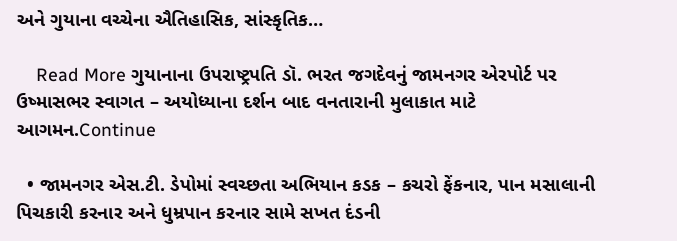અને ગુયાના વચ્ચેના ઐતિહાસિક, સાંસ્કૃતિક…

    Read More ગુયાનાના ઉપરાષ્ટ્રપતિ ડૉ. ભરત જગદેવનું જામનગર એરપોર્ટ પર ઉષ્માસભર સ્વાગત – અયોધ્યાના દર્શન બાદ વનતારાની મુલાકાત માટે આગમન.Continue

  • જામનગર એસ.ટી. ડેપોમાં સ્વચ્છતા અભિયાન કડક – કચરો ફેંકનાર, પાન મસાલાની પિચકારી કરનાર અને ધુમ્રપાન કરનાર સામે સખત દંડની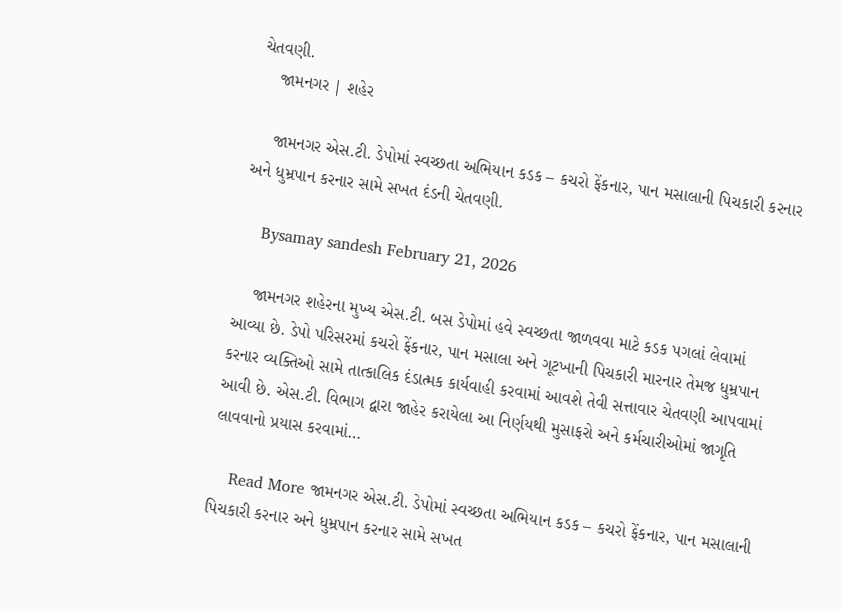ચેતવણી.
    જામનગર | શહેર

    જામનગર એસ.ટી. ડેપોમાં સ્વચ્છતા અભિયાન કડક – કચરો ફેંકનાર, પાન મસાલાની પિચકારી કરનાર અને ધુમ્રપાન કરનાર સામે સખત દંડની ચેતવણી.

    Bysamay sandesh February 21, 2026

    જામનગર શહેરના મુખ્ય એસ.ટી. બસ ડેપોમાં હવે સ્વચ્છતા જાળવવા માટે કડક પગલાં લેવામાં આવ્યા છે. ડેપો પરિસરમાં કચરો ફેંકનાર, પાન મસાલા અને ગૂટખાની પિચકારી મારનાર તેમજ ધુમ્રપાન કરનાર વ્યક્તિઓ સામે તાત્કાલિક દંડાત્મક કાર્યવાહી કરવામાં આવશે તેવી સત્તાવાર ચેતવણી આપવામાં આવી છે. એસ.ટી. વિભાગ દ્વારા જાહેર કરાયેલા આ નિર્ણયથી મુસાફરો અને કર્મચારીઓમાં જાગૃતિ લાવવાનો પ્રયાસ કરવામાં…

    Read More જામનગર એસ.ટી. ડેપોમાં સ્વચ્છતા અભિયાન કડક – કચરો ફેંકનાર, પાન મસાલાની પિચકારી કરનાર અને ધુમ્રપાન કરનાર સામે સખત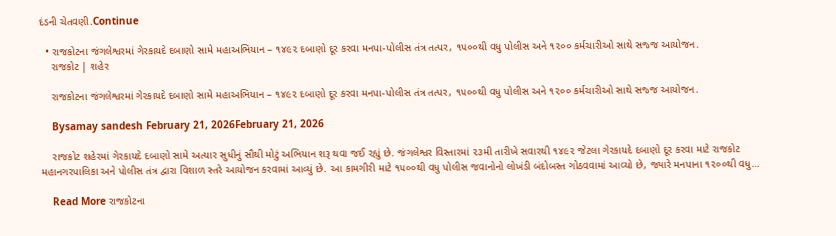દંડની ચેતવણી.Continue

  • રાજકોટના જંગલેશ્વરમાં ગેરકાયદે દબાણો સામે મહાઅભિયાન – ૧૪૯૨ દબાણો દૂર કરવા મનપા-પોલીસ તંત્ર તત્પર, ૧૫૦૦થી વધુ પોલીસ અને ૧૨૦૦ કર્મચારીઓ સાથે સજ્જ આયોજન.
    રાજકોટ | શહેર

    રાજકોટના જંગલેશ્વરમાં ગેરકાયદે દબાણો સામે મહાઅભિયાન – ૧૪૯૨ દબાણો દૂર કરવા મનપા-પોલીસ તંત્ર તત્પર, ૧૫૦૦થી વધુ પોલીસ અને ૧૨૦૦ કર્મચારીઓ સાથે સજ્જ આયોજન.

    Bysamay sandesh February 21, 2026February 21, 2026

    રાજકોટ શહેરમાં ગેરકાયદે દબાણો સામે અત્યાર સુધીનું સૌથી મોટું અભિયાન શરૂ થવા જઈ રહ્યું છે. જંગલેશ્વર વિસ્તારમાં ૨૩મી તારીખે સવારથી ૧૪૯૨ જેટલા ગેરકાયદે દબાણો દૂર કરવા માટે રાજકોટ મહાનગરપાલિકા અને પોલીસ તંત્ર દ્વારા વિશાળ સ્તરે આયોજન કરવામાં આવ્યું છે. આ કામગીરી માટે ૧૫૦૦થી વધુ પોલીસ જવાનોનો લોખંડી બંદોબસ્ત ગોઠવવામાં આવ્યો છે, જ્યારે મનપાના ૧૨૦૦થી વધુ…

    Read More રાજકોટના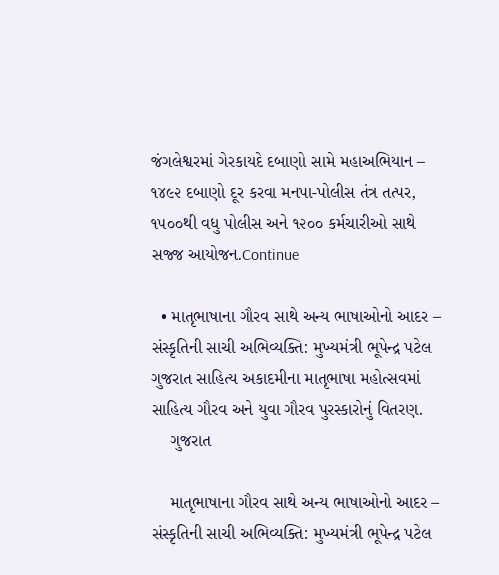જંગલેશ્વરમાં ગેરકાયદે દબાણો સામે મહાઅભિયાન – ૧૪૯૨ દબાણો દૂર કરવા મનપા-પોલીસ તંત્ર તત્પર, ૧૫૦૦થી વધુ પોલીસ અને ૧૨૦૦ કર્મચારીઓ સાથે સજ્જ આયોજન.Continue

  • માતૃભાષાના ગૌરવ સાથે અન્ય ભાષાઓનો આદર – સંસ્કૃતિની સાચી અભિવ્યક્તિ: મુખ્યમંત્રી ભૂપેન્દ્ર પટેલ ગુજરાત સાહિત્ય અકાદમીના માતૃભાષા મહોત્સવમાં સાહિત્ય ગૌરવ અને યુવા ગૌરવ પુરસ્કારોનું વિતરણ.
    ગુજરાત

    માતૃભાષાના ગૌરવ સાથે અન્ય ભાષાઓનો આદર – સંસ્કૃતિની સાચી અભિવ્યક્તિ: મુખ્યમંત્રી ભૂપેન્દ્ર પટેલ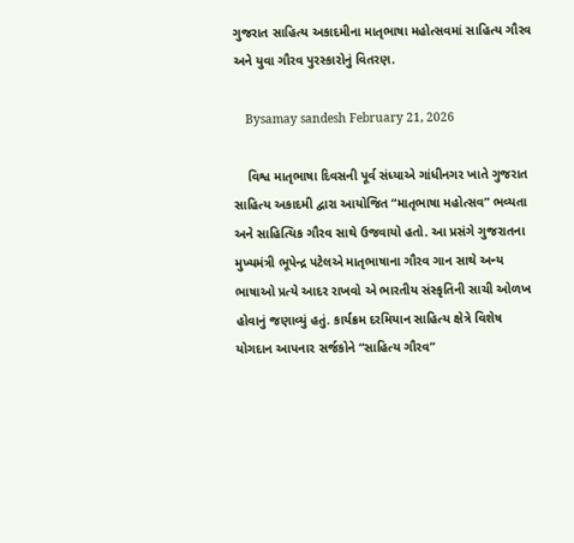ગુજરાત સાહિત્ય અકાદમીના માતૃભાષા મહોત્સવમાં સાહિત્ય ગૌરવ અને યુવા ગૌરવ પુરસ્કારોનું વિતરણ.

    Bysamay sandesh February 21, 2026

    વિશ્વ માતૃભાષા દિવસની પૂર્વ સંધ્યાએ ગાંધીનગર ખાતે ગુજરાત સાહિત્ય અકાદમી દ્વારા આયોજિત “માતૃભાષા મહોત્સવ” ભવ્યતા અને સાહિત્યિક ગૌરવ સાથે ઉજવાયો હતો. આ પ્રસંગે ગુજરાતના મુખ્યમંત્રી ભૂપેન્દ્ર પટેલએ માતૃભાષાના ગૌરવ ગાન સાથે અન્ય ભાષાઓ પ્રત્યે આદર રાખવો એ ભારતીય સંસ્કૃતિની સાચી ઓળખ હોવાનું જણાવ્યું હતું. કાર્યક્રમ દરમિયાન સાહિત્ય ક્ષેત્રે વિશેષ યોગદાન આપનાર સર્જકોને “સાહિત્ય ગૌરવ”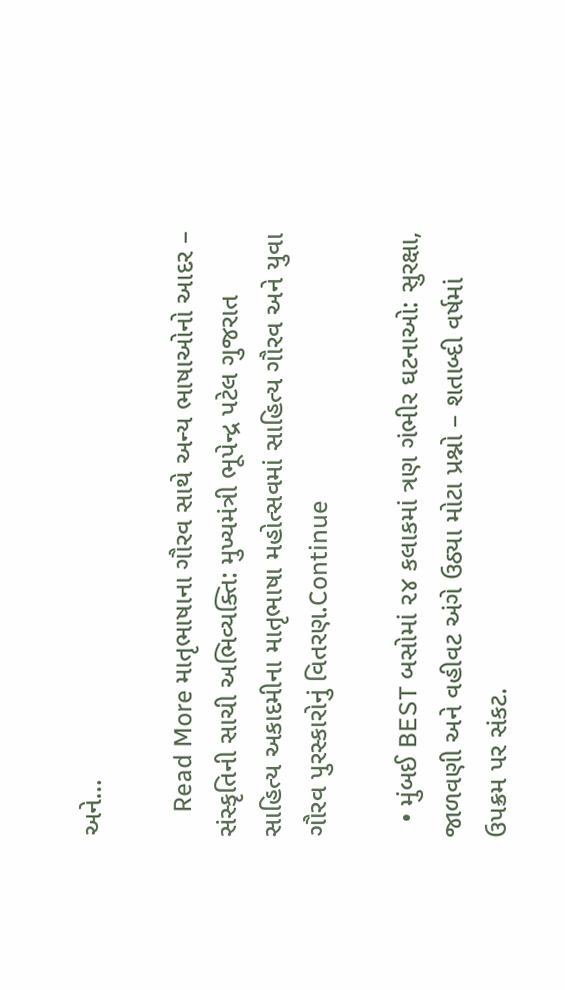અને…

    Read More માતૃભાષાના ગૌરવ સાથે અન્ય ભાષાઓનો આદર – સંસ્કૃતિની સાચી અભિવ્યક્તિ: મુખ્યમંત્રી ભૂપેન્દ્ર પટેલ ગુજરાત સાહિત્ય અકાદમીના માતૃભાષા મહોત્સવમાં સાહિત્ય ગૌરવ અને યુવા ગૌરવ પુરસ્કારોનું વિતરણ.Continue

  • મુંબઈ BEST બસોમાં ૨૪ કલાકમાં ત્રણ ગંભીર ઘટનાઓ: સુરક્ષા, જાળવણી અને વહીવટ અંગે ઉઠ્યા મોટા પ્રશ્નો – શતાબ્દી વર્ષમાં ઉપક્રમ પર સંકટ.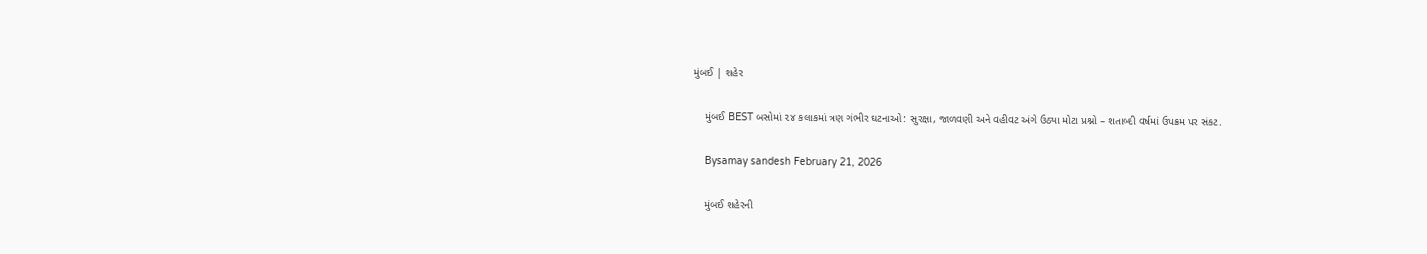મુંબઈ | શહેર

    મુંબઈ BEST બસોમાં ૨૪ કલાકમાં ત્રણ ગંભીર ઘટનાઓ: સુરક્ષા, જાળવણી અને વહીવટ અંગે ઉઠ્યા મોટા પ્રશ્નો – શતાબ્દી વર્ષમાં ઉપક્રમ પર સંકટ.

    Bysamay sandesh February 21, 2026

    મુંબઈ શહેરની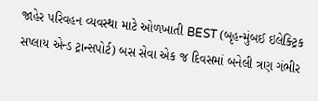જાહેર પરિવહન વ્યવસ્થા માટે ઓળખાતી BEST (બૃહન્મુંબઈ ઇલેક્ટ્રિક સપ્લાય એન્ડ ટ્રાન્સપોર્ટ) બસ સેવા એક જ દિવસમાં બનેલી ત્રણ ગંભીર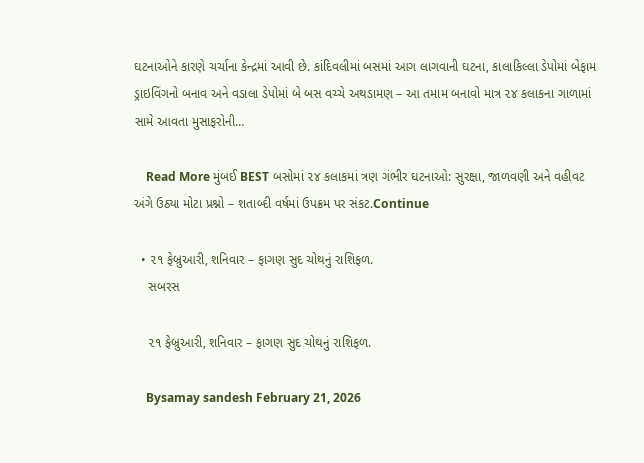ઘટનાઓને કારણે ચર્ચાના કેન્દ્રમાં આવી છે. કાંદિવલીમાં બસમાં આગ લાગવાની ઘટના, કાલાકિલ્લા ડેપોમાં બેફામ ડ્રાઇવિંગનો બનાવ અને વડાલા ડેપોમાં બે બસ વચ્ચે અથડામણ – આ તમામ બનાવો માત્ર ૨૪ કલાકના ગાળામાં સામે આવતા મુસાફરોની…

    Read More મુંબઈ BEST બસોમાં ૨૪ કલાકમાં ત્રણ ગંભીર ઘટનાઓ: સુરક્ષા, જાળવણી અને વહીવટ અંગે ઉઠ્યા મોટા પ્રશ્નો – શતાબ્દી વર્ષમાં ઉપક્રમ પર સંકટ.Continue

  • ૨૧ ફેબ્રુઆરી, શનિવાર – ફાગણ સુદ ચોથનું રાશિફળ.
    સબરસ

    ૨૧ ફેબ્રુઆરી, શનિવાર – ફાગણ સુદ ચોથનું રાશિફળ.

    Bysamay sandesh February 21, 2026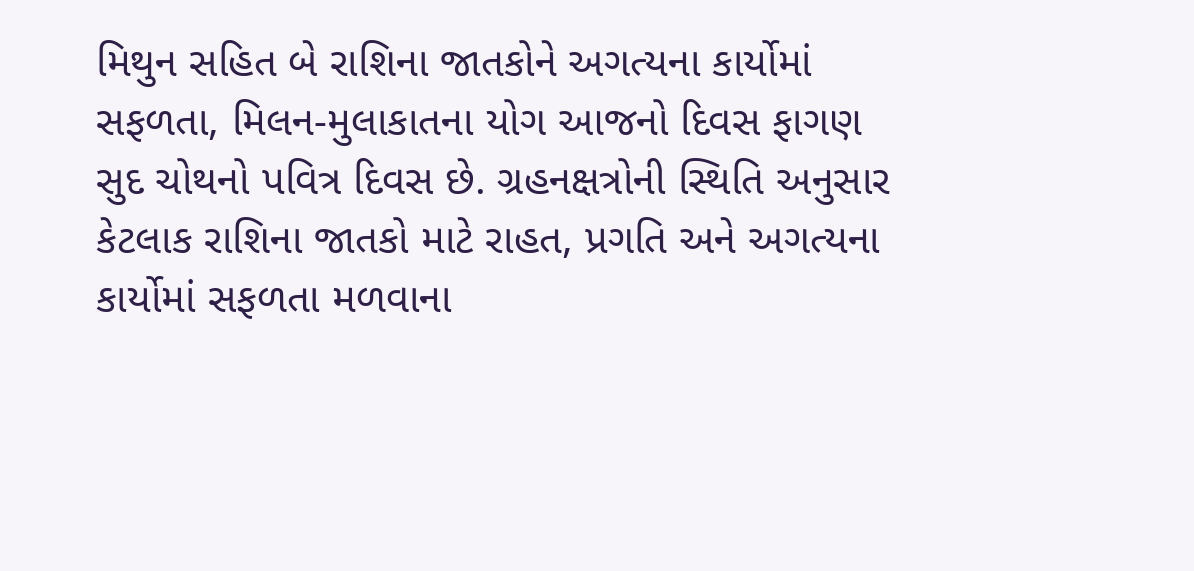મિથુન સહિત બે રાશિના જાતકોને અગત્યના કાર્યોમાં સફળતા, મિલન-મુલાકાતના યોગ આજનો દિવસ ફાગણ સુદ ચોથનો પવિત્ર દિવસ છે. ગ્રહનક્ષત્રોની સ્થિતિ અનુસાર કેટલાક રાશિના જાતકો માટે રાહત, પ્રગતિ અને અગત્યના કાર્યોમાં સફળતા મળવાના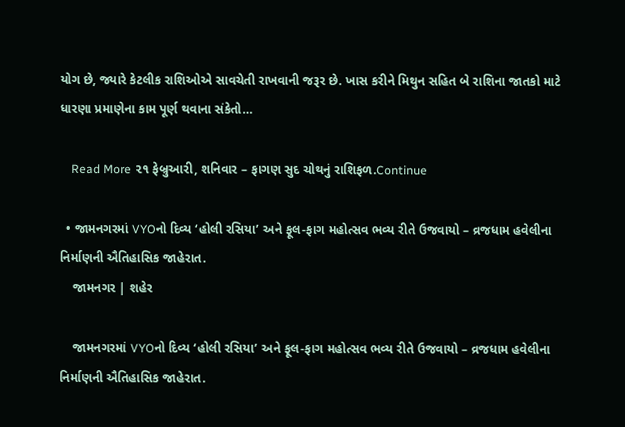યોગ છે, જ્યારે કેટલીક રાશિઓએ સાવચેતી રાખવાની જરૂર છે. ખાસ કરીને મિથુન સહિત બે રાશિના જાતકો માટે ધારણા પ્રમાણેના કામ પૂર્ણ થવાના સંકેતો…

    Read More ૨૧ ફેબ્રુઆરી, શનિવાર – ફાગણ સુદ ચોથનું રાશિફળ.Continue

  • જામનગરમાં VYOનો દિવ્ય ‘હોલી રસિયા’ અને ફૂલ-ફાગ મહોત્સવ ભવ્ય રીતે ઉજવાયો – વ્રજધામ હવેલીના નિર્માણની ઐતિહાસિક જાહેરાત.
    જામનગર | શહેર

    જામનગરમાં VYOનો દિવ્ય ‘હોલી રસિયા’ અને ફૂલ-ફાગ મહોત્સવ ભવ્ય રીતે ઉજવાયો – વ્રજધામ હવેલીના નિર્માણની ઐતિહાસિક જાહેરાત.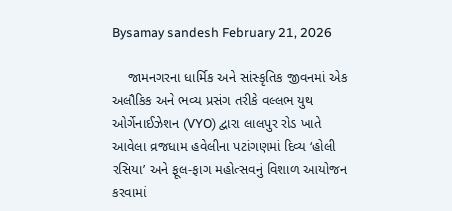Bysamay sandesh February 21, 2026

    જામનગરના ધાર્મિક અને સાંસ્કૃતિક જીવનમાં એક અલૌકિક અને ભવ્ય પ્રસંગ તરીકે વલ્લભ યુથ ઓર્ગેનાઈઝેશન (VYO) દ્વારા લાલપુર રોડ ખાતે આવેલા વ્રજધામ હવેલીના પટાંગણમાં દિવ્ય ‘હોલી રસિયા’ અને ફૂલ-ફાગ મહોત્સવનું વિશાળ આયોજન કરવામાં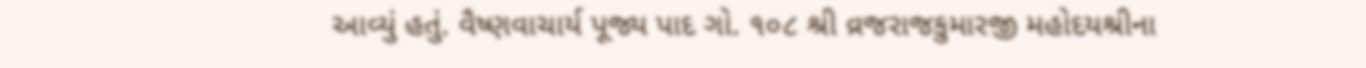આવ્યું હતું. વૈષ્ણવાચાર્ય પૂજ્ય પાદ ગો. ૧૦૮ શ્રી વ્રજરાજકુમારજી મહોદયશ્રીના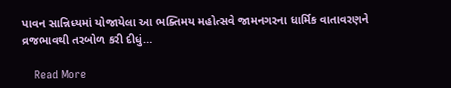પાવન સાન્નિધ્યમાં યોજાયેલા આ ભક્તિમય મહોત્સવે જામનગરના ધાર્મિક વાતાવરણને વ્રજભાવથી તરબોળ કરી દીધું…

    Read More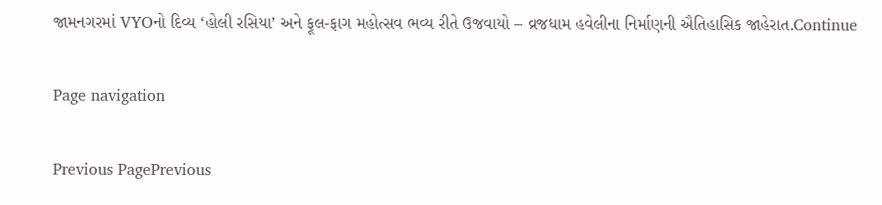જામનગરમાં VYOનો દિવ્ય ‘હોલી રસિયા’ અને ફૂલ-ફાગ મહોત્સવ ભવ્ય રીતે ઉજવાયો – વ્રજધામ હવેલીના નિર્માણની ઐતિહાસિક જાહેરાત.Continue

Page navigation

Previous PagePrevious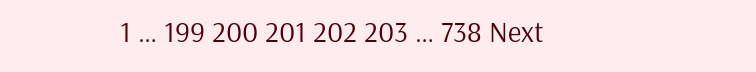1 … 199 200 201 202 203 … 738 Next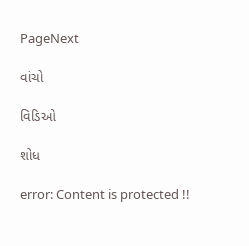PageNext

વાંચો

વિડિઓ

શોધ

error: Content is protected !!